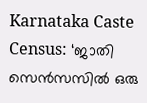Karnataka Caste Census: ‘ജാതി സെൻസസിൽ ഒരു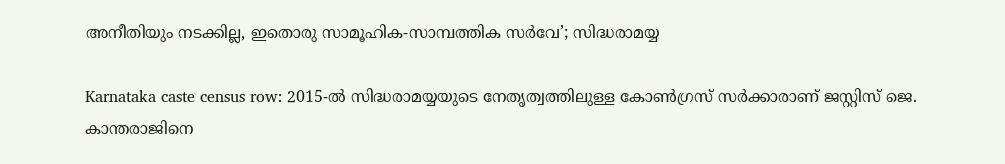അനീതിയും നടക്കില്ല, ഇതൊരു സാമൂഹിക-സാമ്പത്തിക സർവേ’; സിദ്ധരാമയ്യ

Karnataka caste census row: 2015-ൽ സിദ്ധരാമയ്യയുടെ നേതൃത്വത്തിലുള്ള കോൺഗ്രസ് സർക്കാരാണ് ജസ്റ്റിസ് ജെ. കാന്തരാജിനെ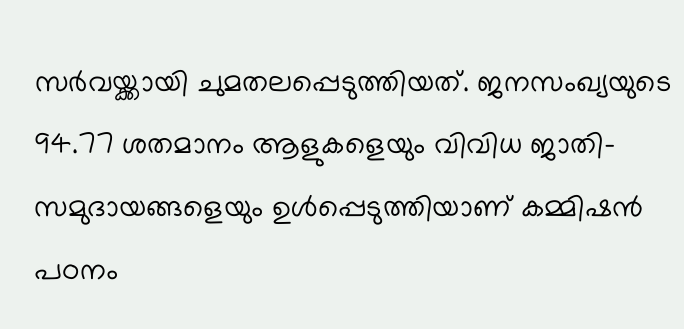സർവയ്ക്കായി ചുമതലപ്പെടുത്തിയത്. ജനസംഖ്യയുടെ 94.77 ശതമാനം ആളുകളെയും വിവിധ ജാതി-സമുദായങ്ങളെയും ഉൾപ്പെടുത്തിയാണ് കമ്മിഷൻ പഠനം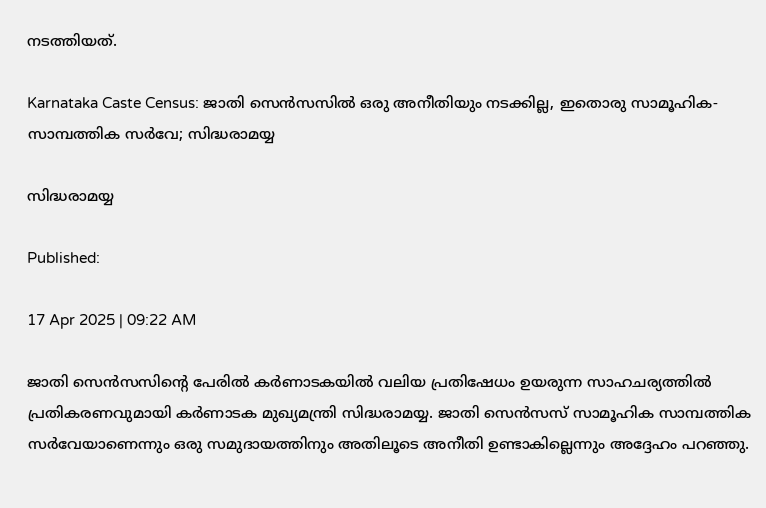നടത്തിയത്.

Karnataka Caste Census: ജാതി സെൻസസിൽ ഒരു അനീതിയും നടക്കില്ല, ഇതൊരു സാമൂഹിക-സാമ്പത്തിക സർവേ; സിദ്ധരാമയ്യ

സിദ്ധരാമയ്യ

Published:

17 Apr 2025 | 09:22 AM

ജാതി സെൻസസിന്റെ പേരിൽ കർണാടകയിൽ വലിയ പ്രതിഷേധം ഉയരുന്ന സാഹചര്യത്തിൽ പ്രതികരണവുമായി കർണാടക മുഖ്യമന്ത്രി സിദ്ധരാമയ്യ. ജാതി സെൻസസ് സാമൂഹിക സാമ്പത്തിക സർവേയാണെന്നും ഒരു സമുദായത്തിനും അതിലൂടെ അനീതി ഉണ്ടാകില്ലെന്നും അദ്ദേഹം പറഞ്ഞു.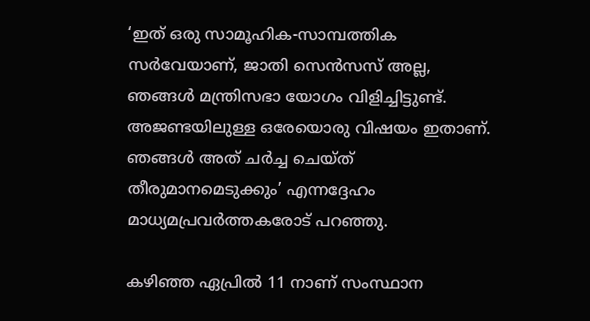‘ഇത് ഒരു സാമൂഹിക-സാമ്പത്തിക സർവേയാണ്, ജാതി സെൻസസ് അല്ല, ഞങ്ങൾ മന്ത്രിസഭാ യോഗം വിളിച്ചിട്ടുണ്ട്. അജണ്ടയിലുള്ള ഒരേയൊരു വിഷയം ഇതാണ്. ഞങ്ങൾ അത് ചർച്ച ചെയ്ത് തീരുമാനമെടുക്കും’ എന്നദ്ദേഹം മാധ്യമപ്രവർത്തകരോട് പറഞ്ഞു.

കഴിഞ്ഞ ഏപ്രിൽ 11 നാണ് സംസ്ഥാന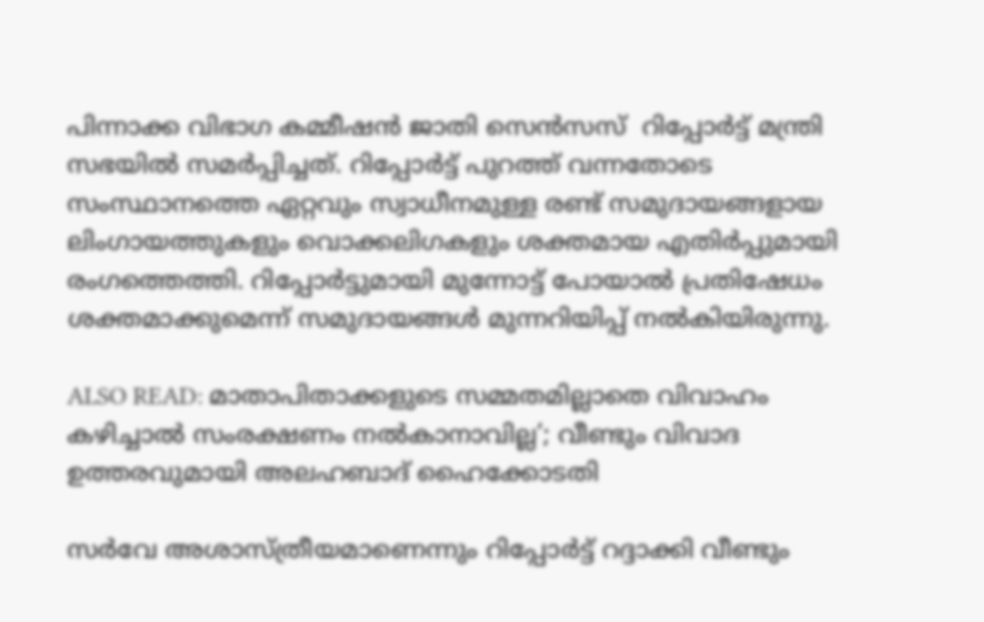പിന്നാക്ക വിഭാഗ കമ്മീഷൻ ജാതി സെൻസസ്  റിപ്പോർട്ട് മന്ത്രി സഭയിൽ സമർപ്പിച്ചത്. റിപ്പോർട്ട് പുറത്ത് വന്നതോടെ സംസ്ഥാനത്തെ ഏറ്റവും സ്വാധീനമുള്ള രണ്ട് സമുദായങ്ങളായ ലിംഗായത്തുകളും വൊക്കലിഗകളും ശക്തമായ എതിർപ്പുമായി രംഗത്തെത്തി. റിപ്പോർട്ടുമായി മുന്നോട്ട് പോയാൽ പ്രതിഷേധം ശക്തമാക്കുമെന്ന് സമുദായങ്ങൾ മുന്നറിയിപ്പ് നൽകിയിരുന്നു.

ALSO READ: മാതാപിതാക്കളുടെ സമ്മതമില്ലാതെ വിവാഹം കഴിച്ചാൽ സംരക്ഷണം നൽകാനാവില്ല’; വീണ്ടും വിവാദ ഉത്തരവുമായി അലഹബാദ് ഹൈക്കോടതി

സർവേ അശാസ്ത്രീയമാണെന്നും റിപ്പോർട്ട് റദ്ദാക്കി വീണ്ടും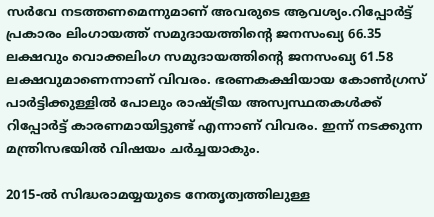സർവേ നടത്തണമെന്നുമാണ് അവരുടെ ആവശ്യം.റിപ്പോർട്ട് പ്രകാരം ലിംഗായത്ത് സമുദായത്തിന്റെ ജനസംഖ്യ 66.35 ലക്ഷവും വൊക്കലിംഗ സമുദായത്തിന്റെ ജനസംഖ്യ 61.58 ലക്ഷവുമാണെന്നാണ് വിവരം. ഭരണകക്ഷിയായ കോൺഗ്രസ് പാർട്ടിക്കുള്ളിൽ പോലും രാഷ്ട്രീയ അസ്വസ്ഥതകൾക്ക് റിപ്പോർട്ട് കാരണമായിട്ടുണ്ട് എന്നാണ് വിവരം. ഇന്ന് നടക്കുന്ന മന്ത്രിസഭയിൽ വിഷയം ചർച്ചയാകും.

2015-ൽ സിദ്ധരാമയ്യയുടെ നേതൃത്വത്തിലുള്ള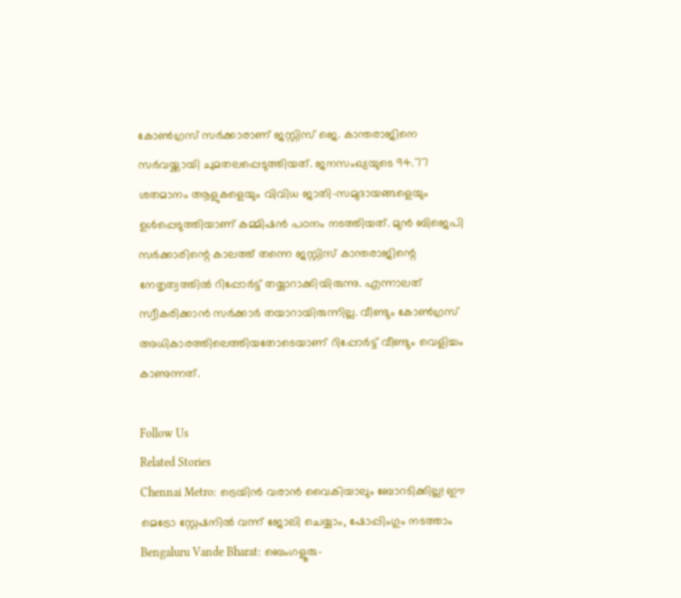കോൺഗ്രസ് സർക്കാരാണ് ജസ്റ്റിസ് ജെ. കാന്തരാജിനെ സർവയ്ക്കായി ചുമതലപ്പെടുത്തിയത്. ജനസംഖ്യയുടെ 94.77 ശതമാനം ആളുകളെയും വിവിധ ജാതി-സമുദായങ്ങളെയും ഉൾപ്പെടുത്തിയാണ് കമ്മിഷൻ പഠനം നടത്തിയത്. മുൻ ബിജെപി സർക്കാരിന്റെ കാലത്ത് തന്നെ ജസ്റ്റിസ് കാന്തരാജിന്റെ നേതൃത്വത്തിൽ റിപ്പോർട്ട് തയ്യാറാക്കിയിരുന്നു. എന്നാലത് സ്വീകരിക്കാൻ സർക്കാർ തയാറായിരുന്നില്ല. വീണ്ടും കോൺഗ്രസ് അധികാരത്തിലെത്തിയതോടെയാണ് റിപ്പോർട്ട് വീണ്ടും വെളിച്ചം കാണുന്നത്.

Follow Us
Related Stories
Chennai Metro: ട്രെയിൻ വരാൻ വൈകിയാലും ബോറടിക്കില്ല! ഈ മെട്രോ സ്റ്റേഷനിൽ വന്ന് ജോലി ചെയ്യാം, ഷോപ്പിംഗും നടത്താം
Bengaluru Vande Bharat: ബെംഗളൂരു-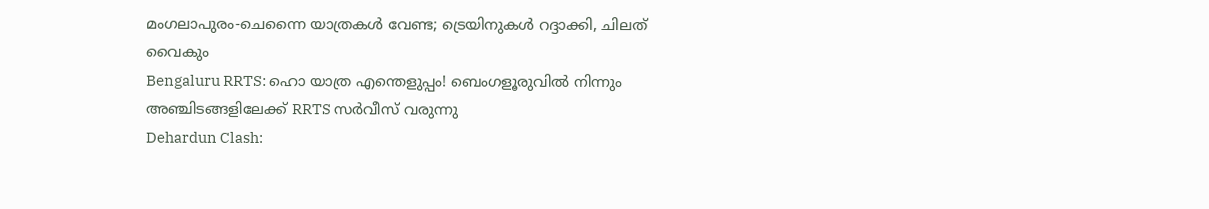മംഗലാപുരം-ചെന്നൈ യാത്രകള്‍ വേണ്ട; ട്രെയിനുകള്‍ റദ്ദാക്കി, ചിലത് വൈകും
Bengaluru RRTS: ഹൊ യാത്ര എന്തെളുപ്പം! ബെംഗളൂരുവില്‍ നിന്നും അഞ്ചിടങ്ങളിലേക്ക് RRTS സര്‍വീസ് വരുന്നു
Dehardun Clash: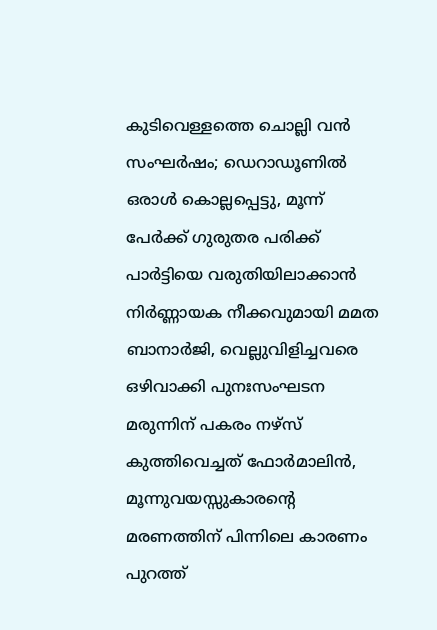കുടിവെള്ളത്തെ ചൊല്ലി വൻ സംഘർഷം; ഡെറാഡൂണിൽ ഒരാൾ കൊല്ലപ്പെട്ടു, മൂന്ന് പേർക്ക് ഗുരുതര പരിക്ക്
പാർട്ടിയെ വരുതിയിലാക്കാൻ നിർണ്ണായക നീക്കവുമായി മമത ബാനാർജി, വെല്ലുവിളിച്ചവരെ ഒഴിവാക്കി പുനഃസംഘടന
മരുന്നിന് പകരം നഴ്സ് കുത്തിവെച്ചത് ഫോർമാലിൻ, മൂന്നുവയസ്സുകാരൻ്റെ മരണത്തിന് പിന്നിലെ കാരണം പുറത്ത്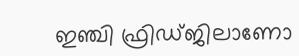ഇഞ്ചി ഫ്രിഡ്ജിലാണോ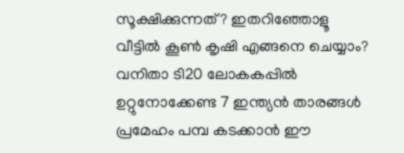സൂക്ഷിക്കുന്നത്? ഇതറിഞ്ഞോളൂ
വീട്ടിൽ കൂൺ കൃഷി എങ്ങനെ ചെയ്യാം?
വനിതാ ടി20 ലോകകപ്പില്‍ ഉറ്റുനോക്കേണ്ട 7 ഇന്ത്യന്‍ താരങ്ങള്‍
പ്രമേഹം പമ്പ കടക്കാന്‍ ഈ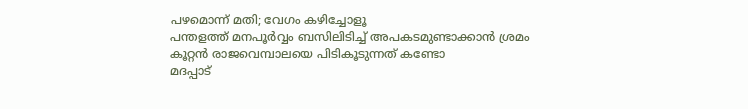പഴമൊന്ന് മതി; വേഗം കഴിച്ചോളൂ
പന്തളത്ത് മനപൂർവ്വം ബസിലിടിച്ച് അപകടമുണ്ടാക്കാൻ ശ്രമം
കൂറ്റൻ രാജവെമ്പാലയെ പിടികൂടുന്നത് കണ്ടോ
മദപ്പാട്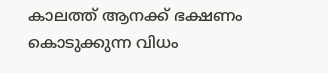കാലത്ത് ആനക്ക് ഭക്ഷണം കൊടുക്കുന്ന വിധം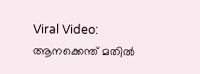Viral Video: ആനക്കെന്ത് മതിൽ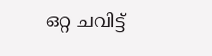ഒറ്റ ചവിട്ട്